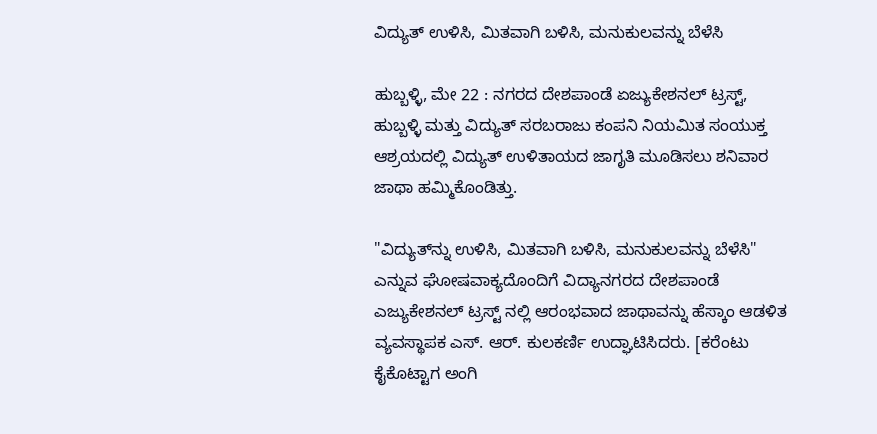ವಿದ್ಯುತ್ ಉಳಿಸಿ, ಮಿತವಾಗಿ ಬಳಿಸಿ, ಮನುಕುಲವನ್ನು ಬೆಳೆಸಿ

ಹುಬ್ಬಳ್ಳಿ, ಮೇ 22 : ನಗರದ ದೇಶಪಾಂಡೆ ಏಜ್ಯುಕೇಶನಲ್ ಟ್ರಸ್ಟ್, ಹುಬ್ಬಳ್ಳಿ ಮತ್ತು ವಿದ್ಯುತ್ ಸರಬರಾಜು ಕಂಪನಿ ನಿಯಮಿತ ಸಂಯುಕ್ತ ಆಶ್ರಯದಲ್ಲಿ ವಿದ್ಯುತ್ ಉಳಿತಾಯದ ಜಾಗೃತಿ ಮೂಡಿಸಲು ಶನಿವಾರ ಜಾಥಾ ಹಮ್ಮಿಕೊಂಡಿತ್ತು.

"ವಿದ್ಯುತ್‌ನ್ನು ಉಳಿಸಿ, ಮಿತವಾಗಿ ಬಳಿಸಿ, ಮನುಕುಲವನ್ನು ಬೆಳೆಸಿ" ಎನ್ನುವ ಘೋಷವಾಕ್ಯದೊಂದಿಗೆ ವಿದ್ಯಾನಗರದ ದೇಶಪಾಂಡೆ ಎಜ್ಯುಕೇಶನಲ್ ಟ್ರಸ್ಟ್ ನಲ್ಲಿ ಆರಂಭವಾದ ಜಾಥಾವನ್ನು ಹೆಸ್ಕಾಂ ಆಡಳಿತ ವ್ಯವಸ್ಥಾಪಕ ಎಸ್. ಆರ್. ಕುಲಕರ್ಣಿ ಉದ್ಘಾಟಿಸಿದರು. [ಕರೆಂಟು ಕೈಕೊಟ್ಟಾಗ ಅಂಗಿ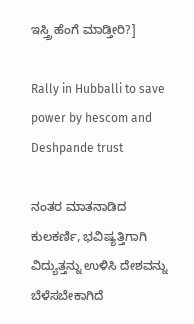ಇಸ್ತ್ರಿ ಹೆಂಗೆ ಮಾಡ್ತೀರಿ?]

Rally in Hubballi to save power by hescom and Deshpande trust

ನಂತರ ಮಾತನಾಡಿದ ಕುಲಕರ್ಣಿ, ಭವಿಷ್ಯತ್ತಿಗಾಗಿ ವಿದ್ಯುತ್ತನ್ನು ಉಳಿಸಿ ದೇಶವನ್ನು ಬೆಳೆಸಬೇಕಾಗಿದೆ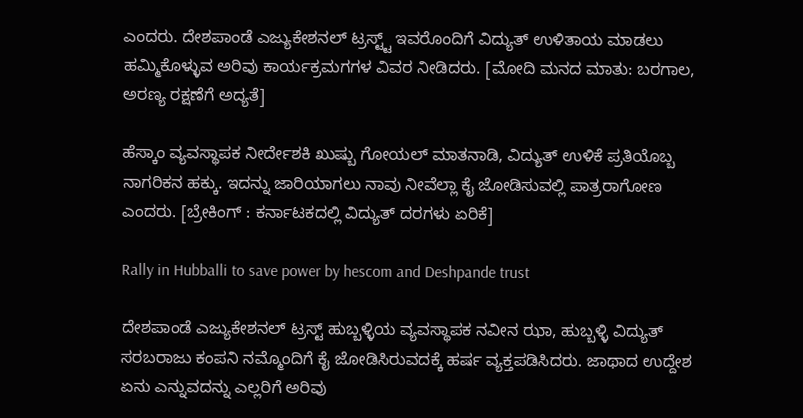ಎಂದರು. ದೇಶಪಾಂಡೆ ಎಜ್ಯುಕೇಶನಲ್ ಟ್ರಸ್ಟ್ಟ್ ಇವರೊಂದಿಗೆ ವಿದ್ಯುತ್ ಉಳಿತಾಯ ಮಾಡಲು ಹಮ್ಮಿಕೊಳ್ಳುವ ಅರಿವು ಕಾರ್ಯಕ್ರಮಗಗಳ ವಿವರ ನೀಡಿದರು. [ಮೋದಿ ಮನದ ಮಾತು: ಬರಗಾಲ, ಅರಣ್ಯ ರಕ್ಷಣೆಗೆ ಅದ್ಯತೆ]

ಹೆಸ್ಕಾಂ ವ್ಯವಸ್ಥಾಪಕ ನೀರ್ದೇಶಕಿ ಖುಷ್ಬು ಗೋಯಲ್ ಮಾತನಾಡಿ, ವಿದ್ಯುತ್ ಉಳಿಕೆ ಪ್ರತಿಯೊಬ್ಬ ನಾಗರಿಕನ ಹಕ್ಕು. ಇದನ್ನು ಜಾರಿಯಾಗಲು ನಾವು ನೀವೆಲ್ಲಾ ಕೈ ಜೋಡಿಸುವಲ್ಲಿ ಪಾತ್ರರಾಗೋಣ ಎಂದರು. [ಬ್ರೇಕಿಂಗ್ : ಕರ್ನಾಟಕದಲ್ಲಿ ವಿದ್ಯುತ್ ದರಗಳು ಏರಿಕೆ]

Rally in Hubballi to save power by hescom and Deshpande trust

ದೇಶಪಾಂಡೆ ಎಜ್ಯುಕೇಶನಲ್ ಟ್ರಸ್ಟ್ ಹುಬ್ಬಳ್ಳಿಯ ವ್ಯವಸ್ಥಾಪಕ ನವೀನ ಝಾ, ಹುಬ್ಬಳ್ಳಿ ವಿದ್ಯುತ್ ಸರಬರಾಜು ಕಂಪನಿ ನಮ್ಮೊಂದಿಗೆ ಕೈ ಜೋಡಿಸಿರುವದಕ್ಕೆ ಹರ್ಷ ವ್ಯಕ್ತಪಡಿಸಿದರು. ಜಾಥಾದ ಉದ್ದೇಶ ಏನು ಎನ್ನುವದನ್ನು ಎಲ್ಲರಿಗೆ ಅರಿವು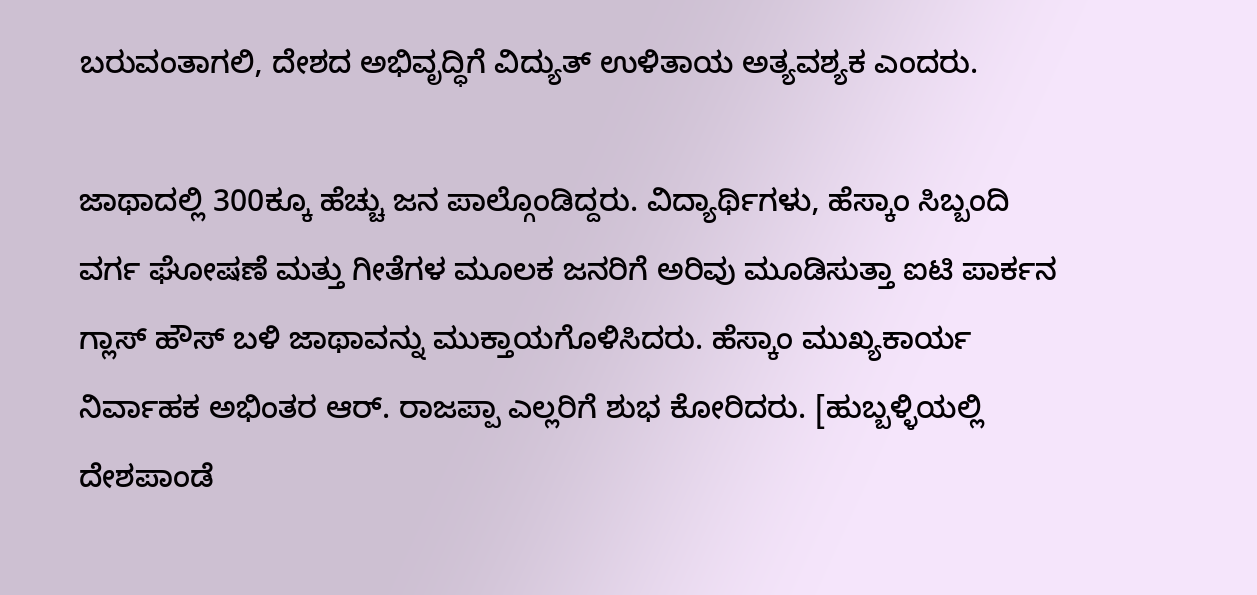ಬರುವಂತಾಗಲಿ, ದೇಶದ ಅಭಿವೃದ್ಧಿಗೆ ವಿದ್ಯುತ್ ಉಳಿತಾಯ ಅತ್ಯವಶ್ಯಕ ಎಂದರು.

ಜಾಥಾದಲ್ಲಿ 300ಕ್ಕೂ ಹೆಚ್ಚು ಜನ ಪಾಲ್ಗೊಂಡಿದ್ದರು. ವಿದ್ಯಾರ್ಥಿಗಳು, ಹೆಸ್ಕಾಂ ಸಿಬ್ಬಂದಿ ವರ್ಗ ಘೋಷಣೆ ಮತ್ತು ಗೀತೆಗಳ ಮೂಲಕ ಜನರಿಗೆ ಅರಿವು ಮೂಡಿಸುತ್ತಾ ಐಟಿ ಪಾರ್ಕನ ಗ್ಲಾಸ್ ಹೌಸ್ ಬಳಿ ಜಾಥಾವನ್ನು ಮುಕ್ತಾಯಗೊಳಿಸಿದರು. ಹೆಸ್ಕಾಂ ಮುಖ್ಯಕಾರ್ಯ ನಿರ್ವಾಹಕ ಅಭಿಂತರ ಆರ್. ರಾಜಪ್ಪಾ ಎಲ್ಲರಿಗೆ ಶುಭ ಕೋರಿದರು. [ಹುಬ್ಬಳ್ಳಿಯಲ್ಲಿ ದೇಶಪಾಂಡೆ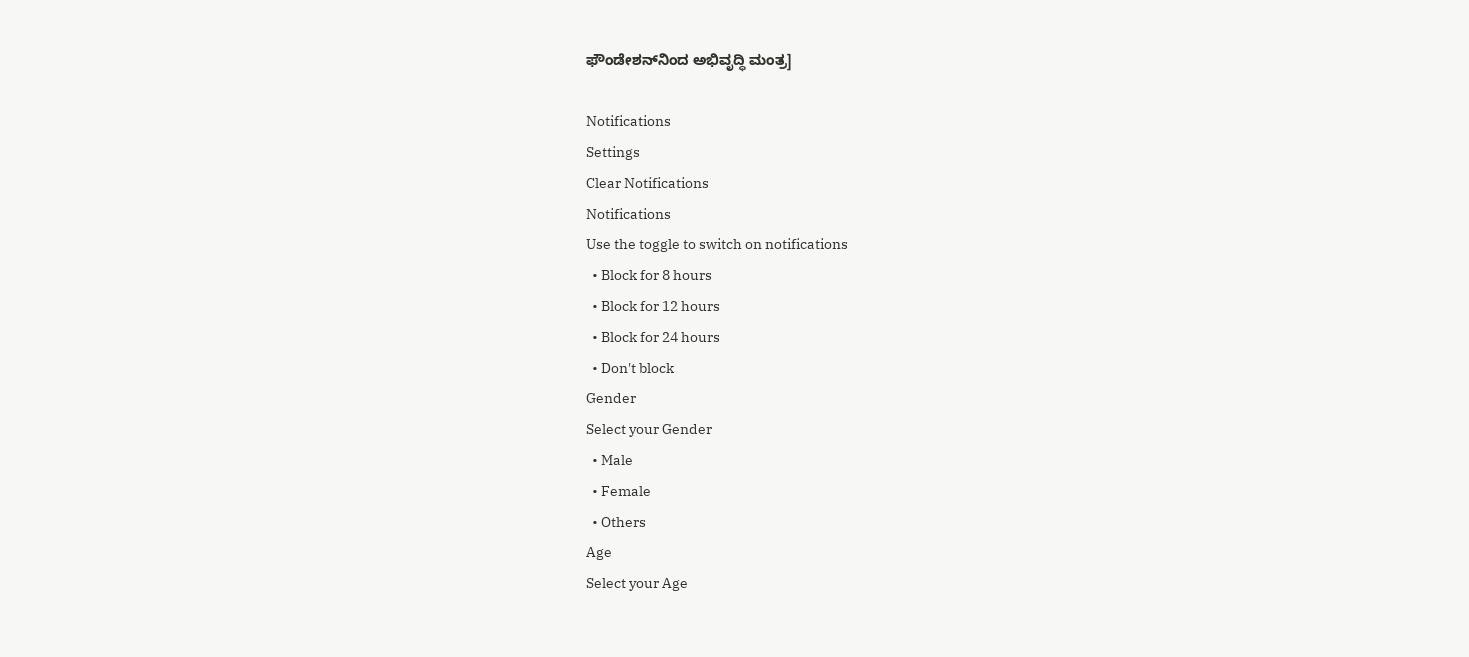ಫೌಂಡೇಶನ್‌ನಿಂದ ಅಭಿವೃದ್ಧಿ ಮಂತ್ರ]

Notifications
Settings
Clear Notifications
Notifications
Use the toggle to switch on notifications
  • Block for 8 hours
  • Block for 12 hours
  • Block for 24 hours
  • Don't block
Gender
Select your Gender
  • Male
  • Female
  • Others
Age
Select your Age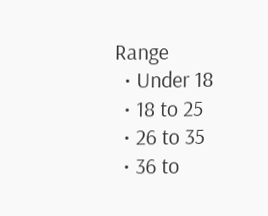Range
  • Under 18
  • 18 to 25
  • 26 to 35
  • 36 to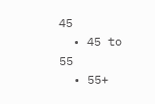45
  • 45 to 55
  • 55+